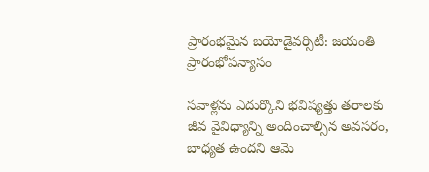ప్రారంభమైన బయోడైవర్సిటీ: జయంతి ప్రారంభోపన్యాసం

సవాళ్లను ఎదుర్కొని భవిష్యత్తు తరాలకు జీవ వైవిధ్యాన్ని అందించాల్సిన అవసరం, బాధ్యత ఉందని ఆమె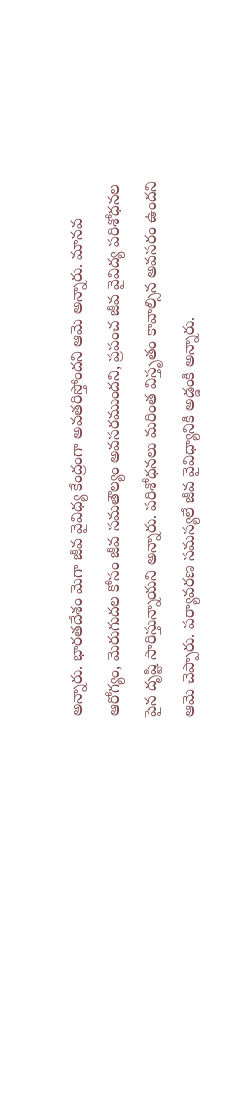అన్నారు. భారతదేశం మెగా జీవ వైవిధ్య కేంద్రంగా అవతరిస్తోందని ఆమె అన్నారు. మానవ ఆరోగ్యం, మెరుగుదల కోసం జీవ సమతౌల్యం అవసరముందని, ప్రపంచ జీవ వైవిద్య పరిశోధనల పైన దృష్టి సారిస్తున్నాయని అన్నారు. పరిశోధనలు మరింత విస్తృతం కావాల్సిన అవసరం ఉందని ఆమె చెప్పారు. పర్యావరణ సమస్యలే జీవ వైవిధ్యానికి అడ్డంకి అన్నారు.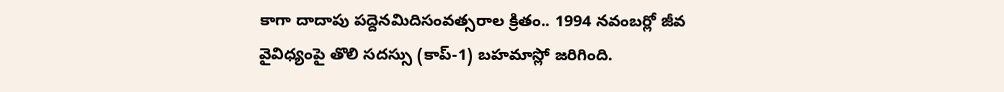కాగా దాదాపు పద్దెనమిదిసంవత్సరాల క్రితం.. 1994 నవంబర్లో జీవ వైవిధ్యంపై తొలి సదస్సు (కాప్-1) బహమాస్లో జరిగింది.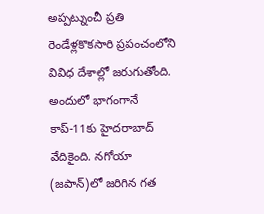అప్పట్నుంచీ ప్రతి రెండేళ్లకొకసారి ప్రపంచంలోని వివిధ దేశాల్లో జరుగుతోంది. అందులో భాగంగానే కాప్-11కు హైదరాబాద్ వేదికైంది. నగోయా (జపాన్)లో జరిగిన గత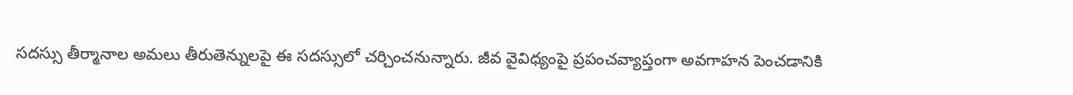సదస్సు తీర్మానాల అమలు తీరుతెన్నులపై ఈ సదస్సులో చర్చించనున్నారు. జీవ వైవిధ్యంపై ప్రపంచవ్యాప్తంగా అవగాహన పెంచడానికి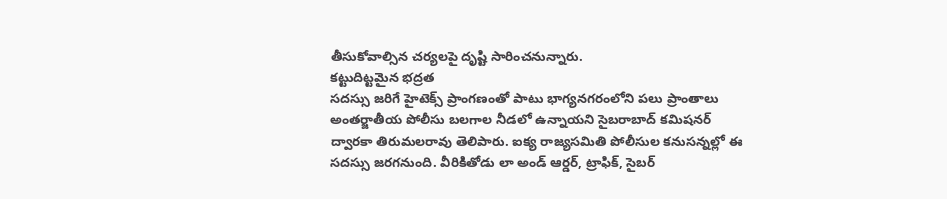తీసుకోవాల్సిన చర్యలపై దృష్టి సారించనున్నారు.
కట్టుదిట్టమైన భద్రత
సదస్సు జరిగే హైటెక్స్ ప్రాంగణంతో పాటు భాగ్యనగరంలోని పలు ప్రాంతాలు అంతర్జాతీయ పోలీసు బలగాల నీడలో ఉన్నాయని సైబరాబాద్ కమిషనర్ ద్వారకా తిరుమలరావు తెలిపారు. ఐక్య రాజ్యసమితి పోలీసుల కనుసన్నల్లో ఈ సదస్సు జరగనుంది. వీరికితోడు లా అండ్ ఆర్డర్, ట్రాఫిక్, సైబర్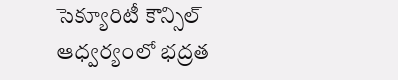సెక్యూరిటీ కౌన్సిల్ ఆధ్వర్యంలో భద్రత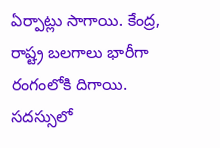ఏర్పాట్లు సాగాయి. కేంద్ర, రాష్ట్ర బలగాలు భారీగా రంగంలోకి దిగాయి. సదస్సులో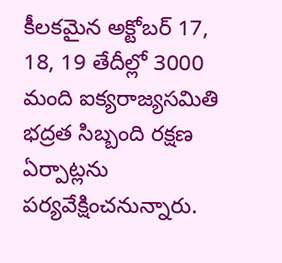కీలకమైన అక్టోబర్ 17, 18, 19 తేదీల్లో 3000 మంది ఐక్యరాజ్యసమితి భద్రత సిబ్బంది రక్షణ ఏర్పాట్లను పర్యవేక్షించనున్నారు.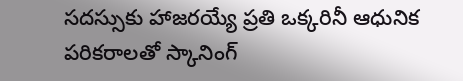సదస్సుకు హాజరయ్యే ప్రతి ఒక్కరినీ ఆధునిక పరికరాలతో స్కానింగ్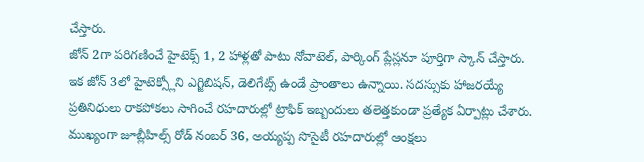చేస్తారు.
జోన్ 2గా పరిగణించే హైటెక్స్ 1, 2 హాళ్లతో పాటు నోవాటెల్, పార్కింగ్ ప్లేస్లనూ పూర్తిగా స్కాన్ చేస్తారు. ఇక జోన్ 3లో హైటెక్స్లోని ఎగ్జిబిషన్, డెలిగేట్స్ ఉండే ప్రాంతాలు ఉన్నాయి. సదస్సుకు హాజరయ్యే ప్రతినిధులు రాకపోకలు సాగించే రహదారుల్లో ట్రాఫిక్ ఇబ్బందులు తలెత్తకుండా ప్రత్యేక ఏర్పాట్లు చేశారు. ముఖ్యంగా జూబ్లీహిల్స్ రోడ్ నంబర్ 36, అయ్యప్ప సొసైటీ రహదారుల్లో ఆంక్షలు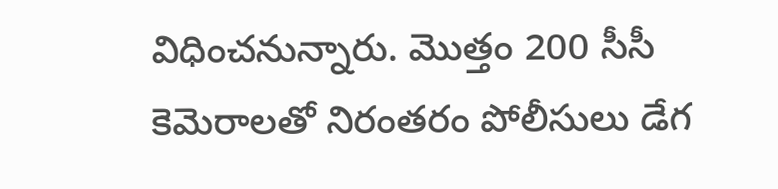విధించనున్నారు. మొత్తం 200 సీసీ కెమెరాలతో నిరంతరం పోలీసులు డేగ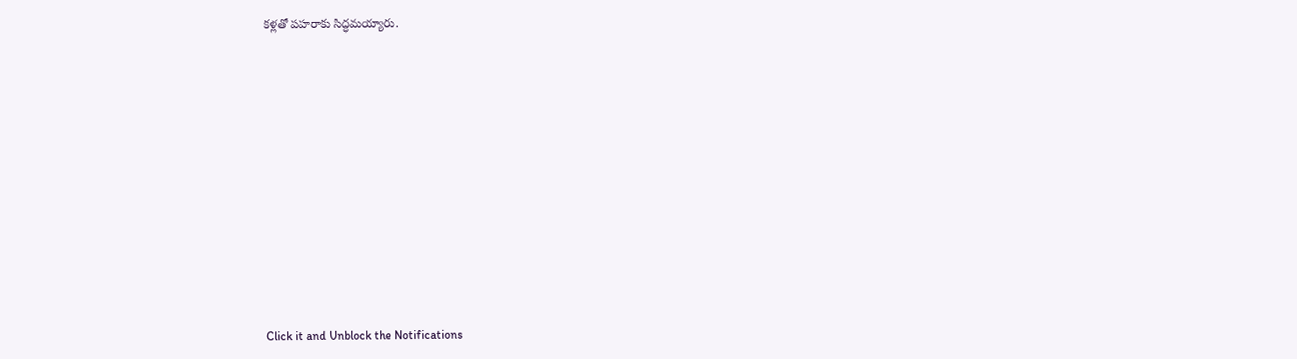కళ్లతో పహరాకు సిద్ధమయ్యారు.












Click it and Unblock the Notifications